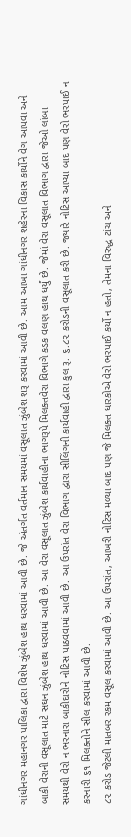ગાંધીનગર મહાનગર પાલિકા દ્વારા વિશેષ ઝુંબેશ હાથ ધરવામાં આવી છે. જે અંતર્ગત વર્તમાન સમયમાં વસૂલાત ઝુંબેશ શરૂ કરવામાં આવી છે. આમ આખા ગાંધીનગર શહેરના વિકાસ કાર્યોને વેગ આપવા અને બાકી વેરાની વસૂલાત માટે સઘન ઝુંબેશ હાથ ધરવામાં આવી છે. આ વેરા વસૂલાત ઝુંબેશ કાર્યવાહીના ભાગરૂપે મિલક્તવેરા વિભાગે કડક વલણ હાથ ધર્યું છે. જેમાં વેરા વસૂલાત વિભાગ દ્વારા જેઓ લાંબા સમયથી વેરો ન ભરનારા બાકીદારોને નોટિસ પાઠવવામાં આવી છે. આ ઉપરાંત વેરા વિભાગ દ્વારા સીલિંગની કાર્યવાહી દ્વારા કુલ રૂ. ૬.૮૨ કરોડની વસૂલાત કરી છે. જ્યારે નોટિસ આપ્યા બાદ પણ વેરો ભરપાઈ ન કરનારી ૬૧ મિલક્તોને સીલ કરવામાં આવી છે.
૮૨ કરોડ જેટલી માતબર રકમ વસૂલ કરવામાં આવી છે. આ ઉપરાંત, આખરી નોટિસ મળ્યા બાદ પણ જે મિલક્ત ધારકોએ વેરો ભરપાઈ કર્યો ન હતો, તેમના વિરુદ્ધ ટાંચ અને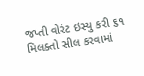જપ્તી વોરંટ ઇસ્યુ કરી ૬૧ મિલક્તો સીલ કરવામાં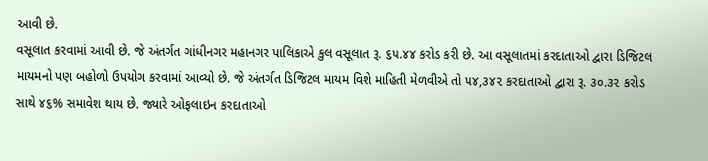આવી છે.
વસૂલાત કરવામાં આવી છે. જે અંતર્ગત ગાંધીનગર મહાનગર પાલિકાએ કુલ વસૂલાત રૂ. ૬૫.૪૪ કરોડ કરી છે. આ વસૂલાતમાં કરદાતાઓ દ્વારા ડિજિટલ માયમનો પણ બહોળો ઉપયોગ કરવામાં આવ્યો છે. જે અંતર્ગત ડિજિટલ માયમ વિશે માહિતી મેળવીએ તો ૫૪,૩૪૨ કરદાતાઓ દ્વારા રૂ. ૩૦.૩૨ કરોડ સાથે ૪૬% સમાવેશ થાય છે. જ્યારે ઓફલાઇન કરદાતાઓ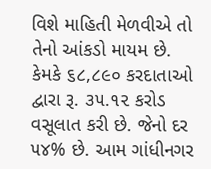વિશે માહિતી મેળવીએ તો તેનો આંકડો માયમ છે. કેમકે ૬૮,૮૯૦ કરદાતાઓ દ્વારા રૂ. ૩૫.૧૨ કરોડ વસૂલાત કરી છે. જેનો દર ૫૪% છે. આમ ગાંધીનગર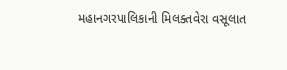મહાનગરપાલિકાની મિલક્તવેરા વસૂલાત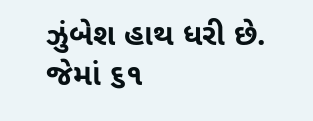ઝુંબેશ હાથ ધરી છે. જેમાં ૬૧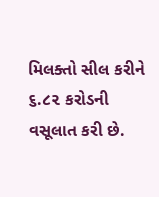મિલક્તો સીલ કરીને ૬.૮૨ કરોડની વસૂલાત કરી છે.